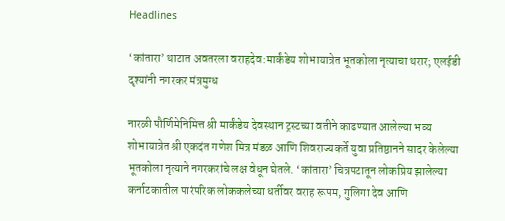Headlines

‘कांतारा’ थाटात अवतरला वराहदेव:मार्कंडेय शोभायात्रेत भूतकोला नृत्याचा थरार; एलईडी दृश्यांनी नगरकर मंत्रमुग्ध

नारळी पौर्णिमेनिमित्त श्री मार्कंडेय देवस्थान ट्रस्टच्या वतीने काढण्यात आलेल्या भव्य शोभायात्रेत श्री एकदंत गणेश मित्र मंडळ आणि शिवराज्यकर्ते युवा प्रतिष्ठानने सादर केलेल्या भूतकोला नृत्याने नगरकरांचे लक्ष वेधून घेतले. ‘कांतारा’ चित्रपटातून लोकप्रिय झालेल्या कर्नाटकातील पारंपरिक लोककलेच्या धर्तीवर वराह रूपम, गुलिगा देव आणि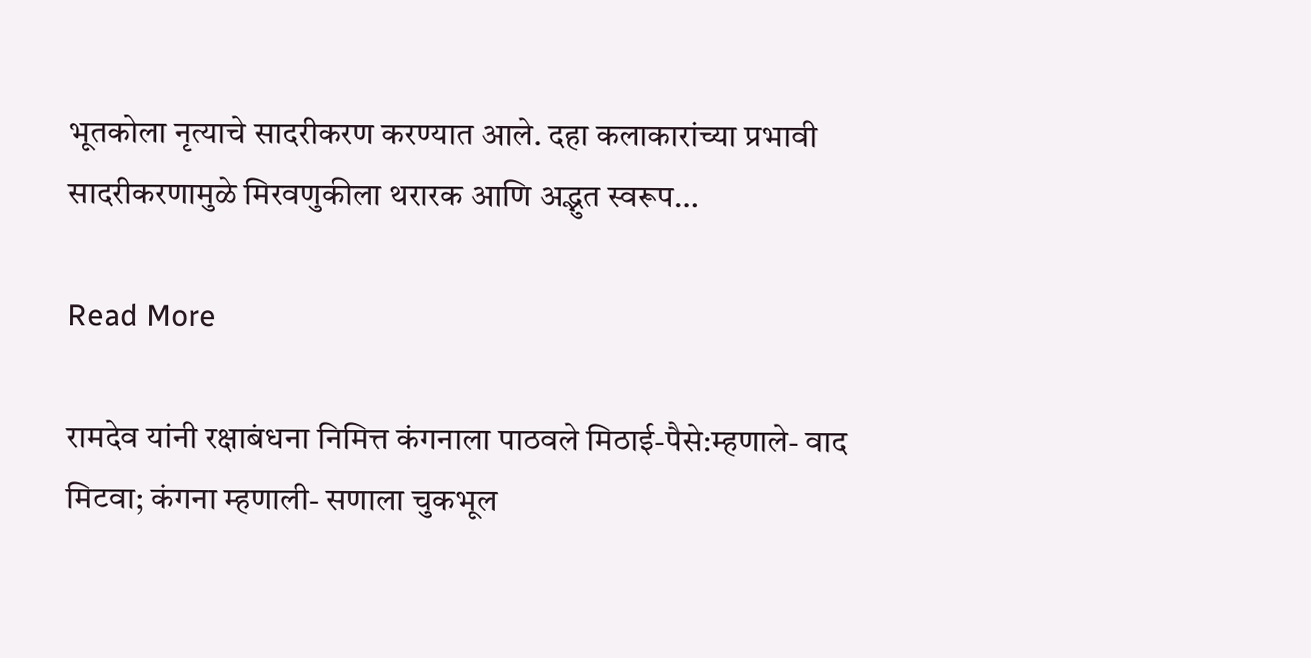भूतकोला नृत्याचे सादरीकरण करण्यात आले. दहा कलाकारांच्या प्रभावी सादरीकरणामुळे मिरवणुकीला थरारक आणि अद्भुत स्वरूप…

Read More

रामदेव यांनी रक्षाबंधना निमित्त कंगनाला पाठवले मिठाई-पैसे:म्हणाले- वाद मिटवा; कंगना म्हणाली- सणाला चुकभूल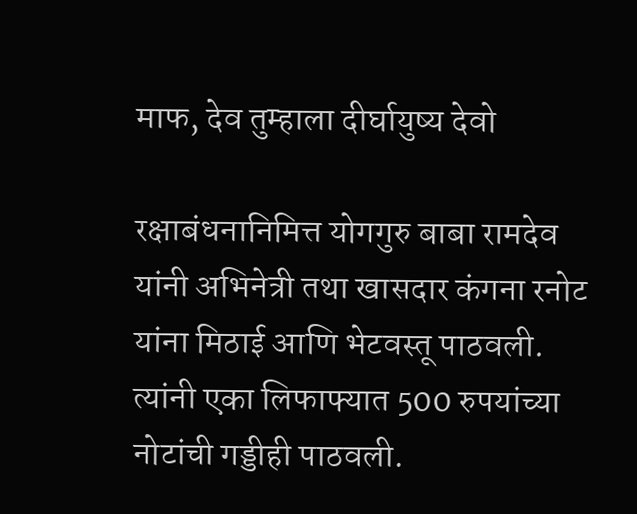माफ, देव तुम्हाला दीर्घायुष्य देवो

रक्षाबंधनानिमित्त योगगुरु बाबा रामदेव यांनी अभिनेत्री तथा खासदार कंगना रनोट यांना मिठाई आणि भेटवस्तू पाठवली. त्यांनी एका लिफाफ्यात 500 रुपयांच्या नोटांची गड्डीही पाठवली.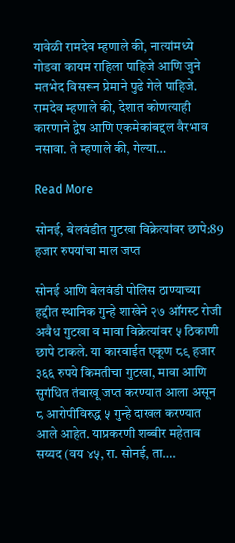यावेळी रामदेव म्हणाले की, नात्यांमध्ये गोडवा कायम राहिला पाहिजे आणि जुने मतभेद विसरून प्रेमाने पुढे गेले पाहिजे. रामदेव म्हणाले की, देशात कोणत्याही कारणाने द्वेष आणि एकमेकांबद्दल वैरभाव नसावा. ते म्हणाले की, गेल्या…

Read More

सोनई, बेलवंडीत गुटखा विक्रेत्यांवर छापे:89 हजार रुपयांचा माल जप्त

सोनई आणि बेलवंडी पोलिस ठाण्याच्या हद्दीत स्थानिक गुन्हे शाखेने २७ ऑगस्ट रोजी अवैध गुटखा व मावा विक्रेत्यांवर ५ ठिकाणी छापे टाकले. या कारवाईत एकूण ८९ हजार ३६६ रुपये किमतीचा गुटखा, मावा आणि सुगंधित तंबाखू जप्त करण्यात आला असून ८ आरोपींविरुद्ध ५ गुन्हे दाखल करण्यात आले आहेत. याप्रकरणी शब्बीर महेताब सय्यद (वय ४५, रा. सोनई, ता….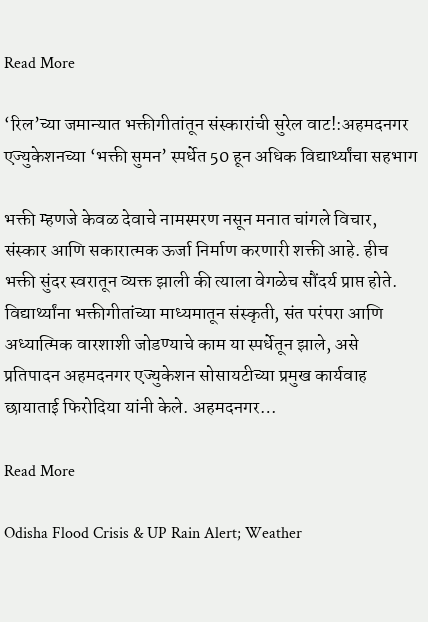Read More

‘रिल’च्या जमान्यात भक्तीगीतांतून संस्कारांची सुरेल वाट!:अहमदनगर एज्युकेशनच्या ‘भक्ती सुमन’ स्पर्धेत 50 हून अधिक विद्यार्थ्यांचा सहभाग

भक्ती म्हणजे केवळ देवाचे नामस्मरण नसून मनात चांगले विचार, संस्कार आणि सकारात्मक ऊर्जा निर्माण करणारी शक्ती आहे. हीच भक्ती सुंदर स्वरातून व्यक्त झाली की त्याला वेगळेच सौंदर्य प्राप्त होते. विद्यार्थ्यांना भक्तीगीतांच्या माध्यमातून संस्कृती, संत परंपरा आणि अध्यात्मिक वारशाशी जोडण्याचे काम या स्पर्धेतून झाले, असे प्रतिपादन अहमदनगर एज्युकेशन सोसायटीच्या प्रमुख कार्यवाह छायाताई फिरोदिया यांनी केले. अहमदनगर…

Read More

Odisha Flood Crisis & UP Rain Alert; Weather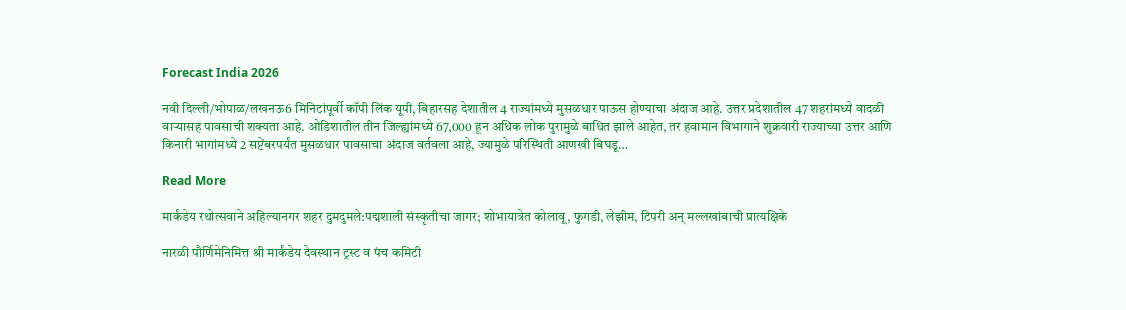Forecast India 2026

नवी दिल्ली/भोपाळ/लखनऊ6 मिनिटांपूर्वी कॉपी लिंक यूपी, बिहारसह देशातील 4 राज्यांमध्ये मुसळधार पाऊस होण्याचा अंदाज आहे. उत्तर प्रदेशातील 47 शहरांमध्ये वादळी वाऱ्यासह पावसाची शक्यता आहे. ओडिशातील तीन जिल्ह्यांमध्ये 67,000 हून अधिक लोक पुरामुळे बाधित झाले आहेत, तर हवामान विभागाने शुक्रवारी राज्याच्या उत्तर आणि किनारी भागांमध्ये 2 सप्टेंबरपर्यंत मुसळधार पावसाचा अंदाज वर्तवला आहे, ज्यामुळे परिस्थिती आणखी बिघडू…

Read More

मार्कंडेय रथोत्सवाने अहिल्यानगर शहर दुमदुमले:पद्मशाली संस्कृतीचा जागर; शोभायात्रेत कोलावू, फुगडी, लेझीम, टिपरी अन् मल्लखांबाची प्रात्यक्षिके

नारळी पौर्णिमेनिमित्त श्री मार्कंडेय देवस्थान ट्रस्ट व पंच कमिटी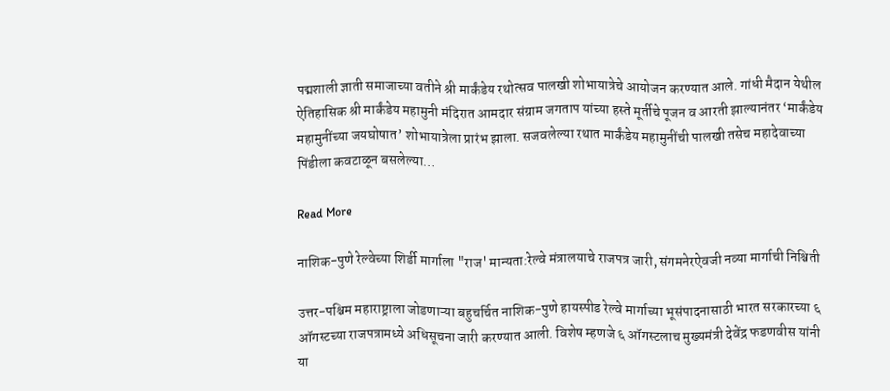पद्मशाली ज्ञाती समाजाच्या वतीने श्री मार्कंडेय रथोत्सव पालखी शोभायात्रेचे आयोजन करण्यात आले. गांधी मैदान येथील ऐतिहासिक श्री मार्कंडेय महामुनी मंदिरात आमदार संग्राम जगताप यांच्या हस्ते मूर्तीचे पूजन व आरती झाल्यानंतर ‘मार्कंडेय महामुनींच्या जयघोषात’ शोभायात्रेला प्रारंभ झाला. सजवलेल्या रथात मार्कंडेय महामुनींची पालखी तसेच महादेवाच्या पिंडीला कवटाळून बसलेल्या…

Read More

नाशिक-पुणे रेल्वेच्या शिर्डी मार्गाला "राज' मान्यता:रेल्वे मंत्रालयाचे राजपत्र जारी, संगमनेरऐवजी नव्या मार्गाची निश्चिती

उत्तर-पश्चिम महाराष्ट्राला जोडणाऱ्या बहुचर्चित नाशिक-पुणे हायस्पीड रेल्वे मार्गाच्या भूसंपादनासाठी भारत सरकारच्या ६ ऑगस्टच्या राजपत्रामध्ये अधिसूचना जारी करण्यात आली. विशेष म्हणजे ६ ऑगस्टलाच मुख्यमंत्री देवेंद्र फडणवीस यांनी या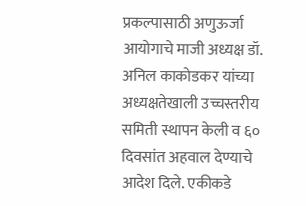प्रकल्पासाठी अणुऊर्जा आयोगाचे माजी अध्यक्ष डॉ. अनिल काकोडकर यांच्या अध्यक्षतेखाली उच्चस्तरीय समिती स्थापन केली व ६० दिवसांत अहवाल देण्याचे आदेश दिले. एकीकडे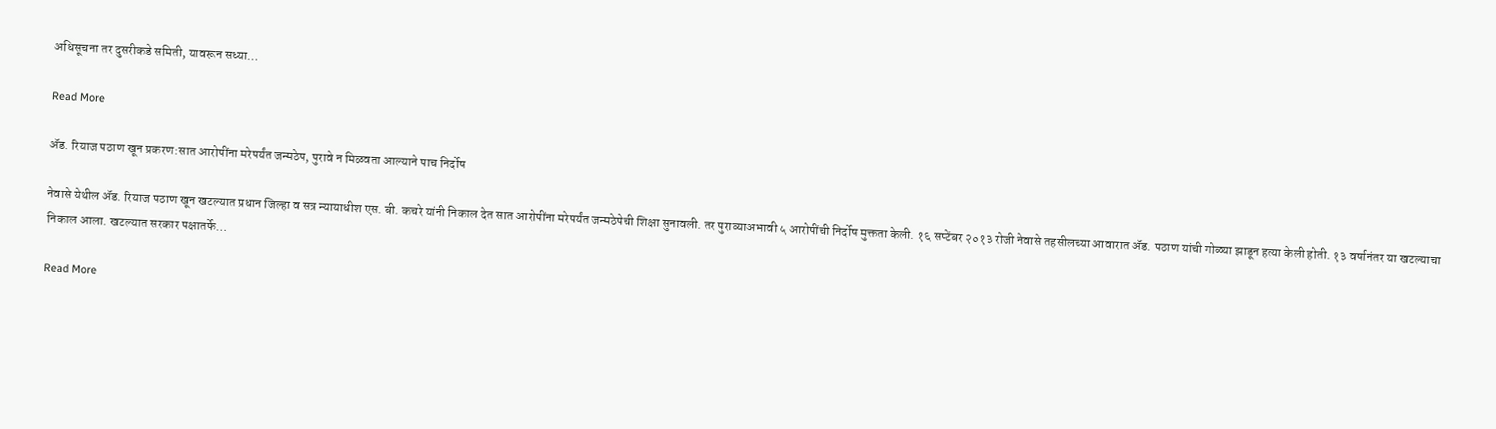अधिसूचना तर दुसरीकडे समिती, यावरून सध्या…

Read More

ॲड. रियाज पठाण खून प्रकरण:सात आरोपींना मरेपर्यंत जन्मठेप, पुरावे न मिळवता आल्याने पाच निर्दोष

नेवासे येथील ॲड. रियाज पठाण खून खटल्यात प्रधान जिल्हा व सत्र न्यायाधीश एस. बी. कचरे यांनी निकाल देत सात आरोपींना मरेपर्यंत जन्मठेपेची शिक्षा सुनावली. तर पुराव्याअभावी ५ आरोपींची निर्दोष मुक्तता केली. १६ सप्टेंबर २०१३ रोजी नेवासे तहसीलच्या आवारात ॲड. पठाण यांची गोळ्या झाडून हत्या केली होती. १३ वर्षानंतर या खटल्याचा निकाल आला. खटल्यात सरकार पक्षातर्फे…

Read More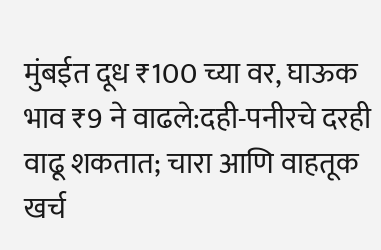मुंबईत दूध ₹100 च्या वर, घाऊक भाव ₹9 ने वाढले:दही-पनीरचे दरही वाढू शकतात; चारा आणि वाहतूक खर्च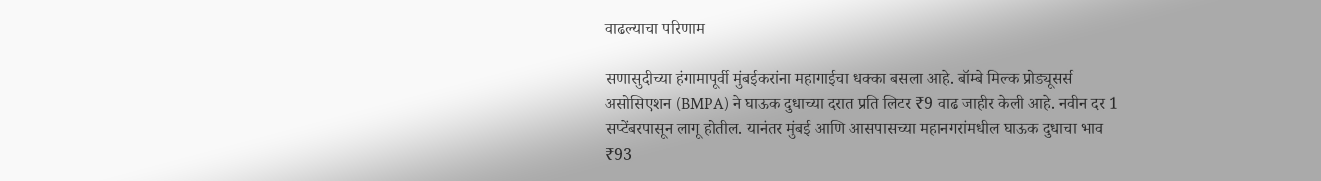वाढल्याचा परिणाम

सणासुदीच्या हंगामापूर्वी मुंबईकरांना महागाईचा धक्का बसला आहे. बॉम्बे मिल्क प्रोड्यूसर्स असोसिएशन (BMPA) ने घाऊक दुधाच्या दरात प्रति लिटर ₹9 वाढ जाहीर केली आहे. नवीन दर 1 सप्टेंबरपासून लागू होतील. यानंतर मुंबई आणि आसपासच्या महानगरांमधील घाऊक दुधाचा भाव ₹93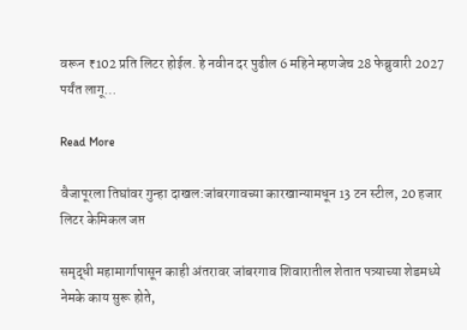वरून ₹102 प्रति लिटर होईल. हे नवीन दर पुढील 6 महिने म्हणजेच 28 फेब्रुवारी 2027 पर्यंत लागू…

Read More

वैजापूरला तिघांवर गुन्हा दाखल:जांबरगावच्या कारखान्यामधून 13 टन स्टील, 20 हजार लिटर केमिकल जप्त

समृद्धी महामार्गापासून काही अंतरावर जांबरगाव शिवारातील शेतात पत्र्याच्या शेडमध्ये नेमके काय सुरू होते,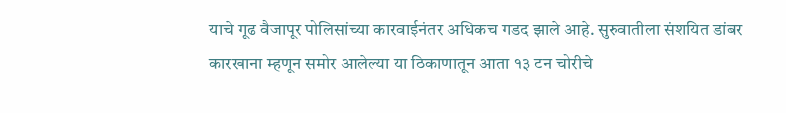याचे गूढ वैजापूर पोलिसांच्या कारवाईनंतर अधिकच गडद झाले आहे. सुरुवातीला संशयित डांबर कारखाना म्हणून समोर आलेल्या या ठिकाणातून आता १३ टन चोरीचे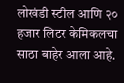लोखंडी स्टील आणि २० हजार लिटर केमिकलचा साठा बाहेर आला आहे.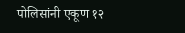पोलिसांनी एकूण १२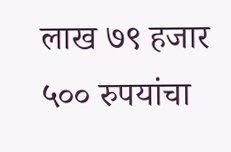लाख ७९ हजार ५०० रुपयांचा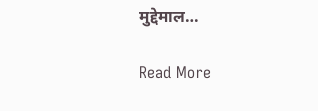मुद्देमाल…

Read More